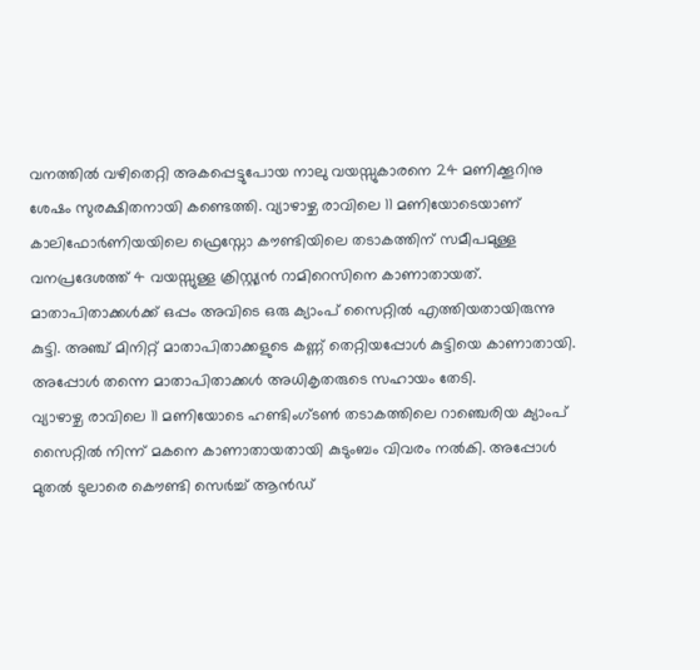വനത്തിൽ വഴിതെറ്റി അകപ്പെട്ടുപോയ നാലു വയസ്സുകാരനെ 24 മണിക്കൂറിനു ശേഷം സുരക്ഷിതനായി കണ്ടെത്തി. വ്യാഴാഴ്ച രാവിലെ 11 മണിയോടെയാണ് കാലിഫോർണിയയിലെ ഫ്രെസ്നോ കൗണ്ടിയിലെ തടാകത്തിന് സമീപമുള്ള വനപ്രദേശത്ത് 4 വയസ്സുള്ള ക്രിസ്റ്റ്യൻ റാമിറെസിനെ കാണാതായത്. മാതാപിതാക്കൾക്ക് ഒപ്പം അവിടെ ഒരു ക്യാംപ് സൈറ്റിൽ എത്തിയതായിരുന്നു കുട്ടി. അഞ്ച് മിനിറ്റ് മാതാപിതാക്കളുടെ കണ്ണ് തെറ്റിയപ്പോൾ കുട്ടിയെ കാണാതായി. അപ്പോൾ തന്നെ മാതാപിതാക്കൾ അധികൃതരുടെ സഹായം തേടി.
വ്യാഴാഴ്ച രാവിലെ 11 മണിയോടെ ഹണ്ടിംഗ്ടൺ തടാകത്തിലെ റാഞ്ചെരിയ ക്യാംപ് സൈറ്റിൽ നിന്ന് മകനെ കാണാതായതായി കുടുംബം വിവരം നൽകി. അപ്പോൾ മുതൽ ടുലാരെ കൌണ്ടി സെർച്ച് ആൻഡ്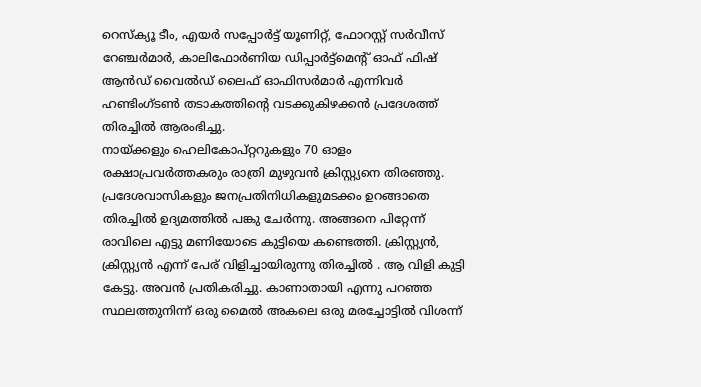റെസ്ക്യൂ ടീം, എയർ സപ്പോർട്ട് യൂണിറ്റ്, ഫോറസ്റ്റ് സർവീസ് റേഞ്ചർമാർ, കാലിഫോർണിയ ഡിപ്പാർട്ട്മെൻ്റ് ഓഫ് ഫിഷ് ആൻഡ് വൈൽഡ് ലൈഫ് ഓഫിസർമാർ എന്നിവർ ഹണ്ടിംഗ്ടൺ തടാകത്തിൻ്റെ വടക്കുകിഴക്കൻ പ്രദേശത്ത് തിരച്ചിൽ ആരംഭിച്ചു.
നായ്ക്കളും ഹെലികോപ്റ്ററുകളും 70 ഓളം രക്ഷാപ്രവർത്തകരും രാത്രി മുഴുവൻ ക്രിസ്റ്റ്യനെ തിരഞ്ഞു. പ്രദേശവാസികളും ജനപ്രതിനിധികളുമടക്കം ഉറങ്ങാതെ തിരച്ചിൽ ഉദ്യമത്തിൽ പങ്കു ചേർന്നു. അങ്ങനെ പിറ്റേന്ന് രാവിലെ എട്ടു മണിയോടെ കുട്ടിയെ കണ്ടെത്തി. ക്രിസ്റ്റ്യൻ, ക്രിസ്റ്റ്യൻ എന്ന് പേര് വിളിച്ചായിരുന്നു തിരച്ചിൽ . ആ വിളി കുട്ടി കേട്ടു. അവൻ പ്രതികരിച്ചു. കാണാതായി എന്നു പറഞ്ഞ സ്ഥലത്തുനിന്ന് ഒരു മൈൽ അകലെ ഒരു മരച്ചോട്ടിൽ വിശന്ന്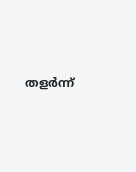തളർന്ന്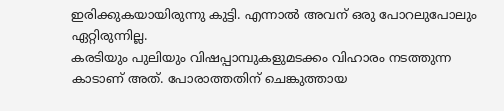ഇരിക്കുകയായിരുന്നു കുട്ടി. എന്നാൽ അവന് ഒരു പോറലുപോലും ഏറ്റിരുന്നില്ല.
കരടിയും പുലിയും വിഷപ്പാമ്പുകളുമടക്കം വിഹാരം നടത്തുന്ന കാടാണ് അത്. പോരാത്തതിന് ചെങ്കുത്തായ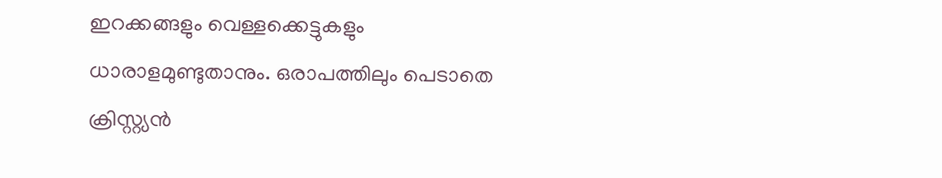ഇറക്കങ്ങളും വെള്ളക്കെട്ടുകളും ധാരാളമുണ്ടുതാനും. ഒരാപത്തിലും പെടാതെ ക്രിസ്റ്റ്യൻ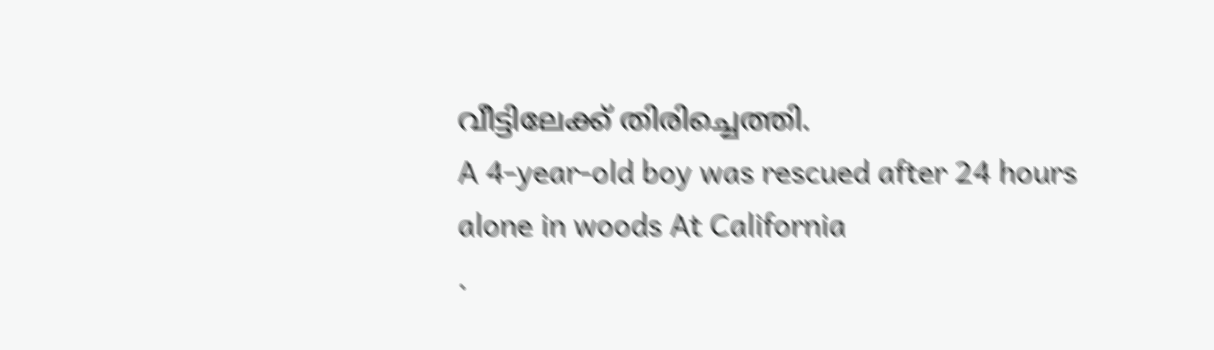വീട്ടിലേക്ക് തിരിച്ചെത്തി.
A 4-year-old boy was rescued after 24 hours alone in woods At California
.